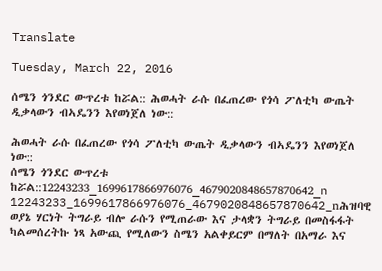Translate

Tuesday, March 22, 2016

ሰሜን ጎንደር ውጥረቱ ከሯል:: ሕወሓት ራሱ በፈጠረው የጎሳ ፖለቲካ ውጤት ዲቃላውን ብኣዴንን እየወነጀለ ነው::

ሕወሓት ራሱ በፈጠረው የጎሳ ፖለቲካ ውጤት ዲቃላውን ብኣዴንን እየወነጀለ ነው::
ሰሜን ጎንደር ውጥረቱ ከሯል::12243233_1699617866976076_4679020848657870642_n
12243233_1699617866976076_4679020848657870642_nሕዝባዊ ወያኔ ሃርነት ትግራይ ብሎ ራሱን የሚጠራው እና ታላቋን ትግራይ በመስፋፋት ካልመሰረትኩ ነጻ አውጪ የሚለውን ስሜን አልቀይርም በማለት በአማራ እና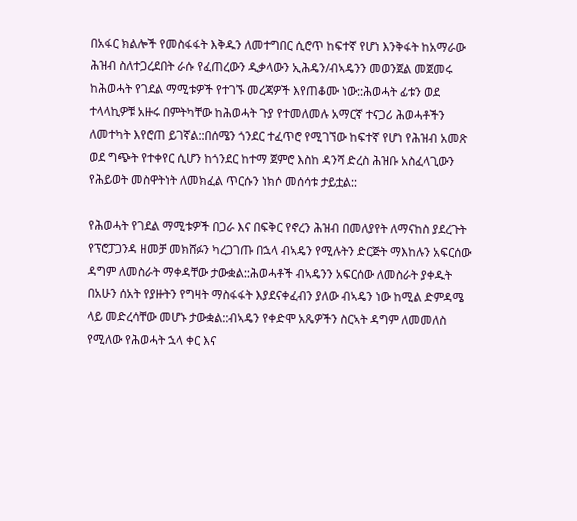በአፋር ክልሎች የመስፋፋት እቅዱን ለመተግበር ሲሮጥ ከፍተኛ የሆነ እንቅፋት ከአማራው ሕዝብ ስለተጋረደበት ራሱ የፈጠረውን ዲቃላውን ኢሕዴን/ብኣዴንን መወንጀል መጀመሩ ከሕወሓት የገደል ማሚቱዎች የተገኙ መረጃዎች እየጠቆሙ ነው::ሕወሓት ፊቱን ወደ ተላላኪዎቹ አዙሩ በምትካቸው ከሕወሓት ጉያ የተመለመሉ አማርኛ ተናጋሪ ሕወሓቶችን ለመተካት እየሮጠ ይገኛል::በሰሜን ጎንደር ተፈጥሮ የሚገኘው ከፍተኛ የሆነ የሕዝብ አመጽ ወደ ግጭት የተቀየር ሲሆን ከጎንደር ከተማ ጀምሮ እስከ ዳንሻ ድረስ ሕዝቡ አስፈላጊውን የሕይወት መስዋትነት ለመክፈል ጥርሱን ነክሶ መሰሳቱ ታይቷል::

የሕወሓት የገደል ማሚቱዎች በጋራ እና በፍቅር የኖረን ሕዝብ በመለያየት ለማናከስ ያደረጉት የፕሮፓጋንዳ ዘመቻ መክሸፉን ካረጋገጡ በኋላ ብኣዴን የሚሉትን ድርጅት ማእከሉን አፍርሰው ዳግም ለመስራት ማቀዳቸው ታውቋል::ሕወሓቶች ብኣዴንን አፍርሰው ለመስራት ያቀዱት በአሁን ሰአት የያዙትን የግዛት ማስፋፋት እያደናቀፈብን ያለው ብኣዴን ነው ከሚል ድምዳሜ ላይ መድረሳቸው መሆኑ ታውቋል::ብኣዴን የቀድሞ አጼዎችን ስርኣት ዳግም ለመመለስ የሚለው የሕወሓት ኋላ ቀር እና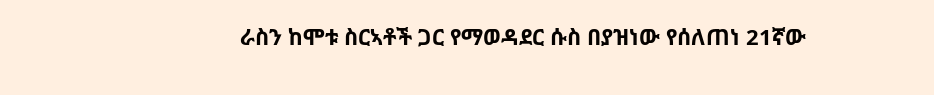ራስን ከሞቱ ስርኣቶች ጋር የማወዳደር ሱስ በያዝነው የሰለጠነ 21ኛው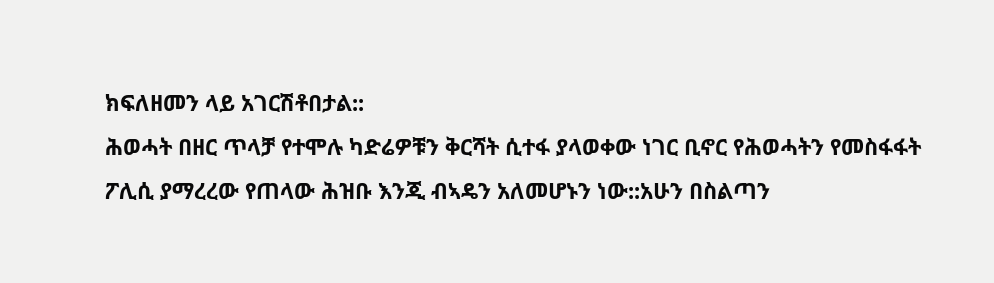ክፍለዘመን ላይ አገርሽቶበታል::
ሕወሓት በዘር ጥላቻ የተሞሉ ካድሬዎቹን ቅርሻት ሲተፋ ያላወቀው ነገር ቢኖር የሕወሓትን የመስፋፋት ፖሊሲ ያማረረው የጠላው ሕዝቡ እንጂ ብኣዴን አለመሆኑን ነው::አሁን በስልጣን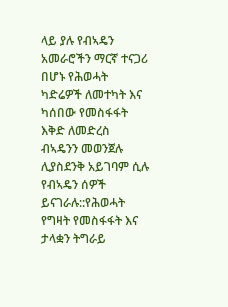ላይ ያሉ የብኣዴን አመራሮችን ማርኛ ተናጋሪ በሆኑ የሕወሓት ካድሬዎች ለመተካት እና ካሰበው የመስፋፋት እቅድ ለመድረስ ብኣዴንን መወንጀሉ ሊያስደንቅ አይገባም ሲሉ የብኣዴን ሰዎች ይናገራሉ::የሕወሓት የግዛት የመስፋፋት እና ታላቋን ትግራይ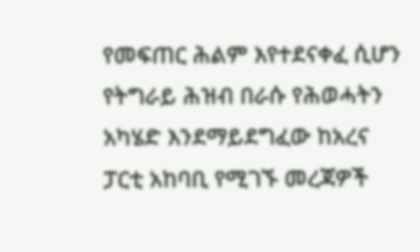የመፍጠር ሕልም እየተደናቀፈ ሲሆን የትግራይ ሕዝብ በራሱ የሕወሓትን አካሄድ እንደማይደግፈው ከአረና ፓርቲ አከባቢ የሚገኙ መረጃዎች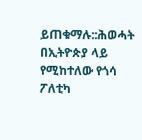ይጠቁማሉ::ሕወሓት በኢትዮጵያ ላይ የሚከተለው የጎሳ ፖለቲካ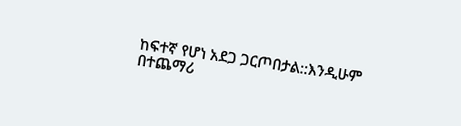ከፍተኛ የሆነ አደጋ ጋርጦበታል::እንዲሁም በተጨማሪ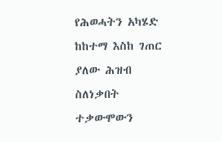የሕወሓትን አካሄድ ከከተማ እስከ ገጠር ያለው ሕዝብ ስለነቃበት ተቃውሞውን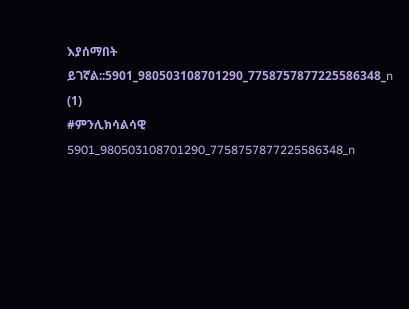እያሰማበት ይገኛል::5901_980503108701290_7758757877225586348_n (1)
#ምንሊክሳልሳዊ
5901_980503108701290_7758757877225586348_n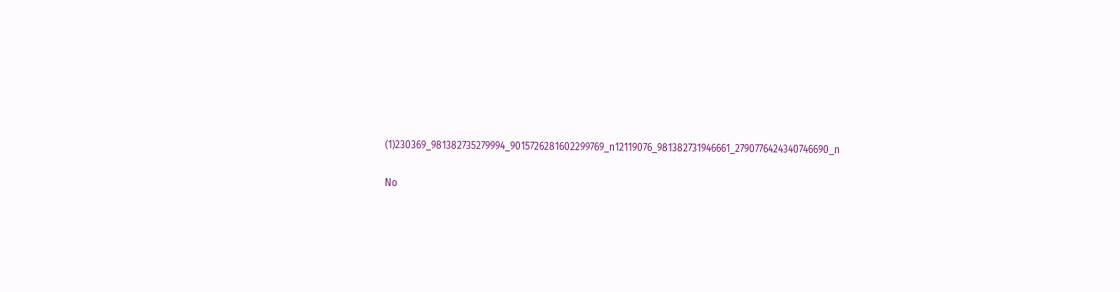(1)230369_981382735279994_9015726281602299769_n12119076_981382731946661_2790776424340746690_n

No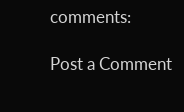comments:

Post a Comment